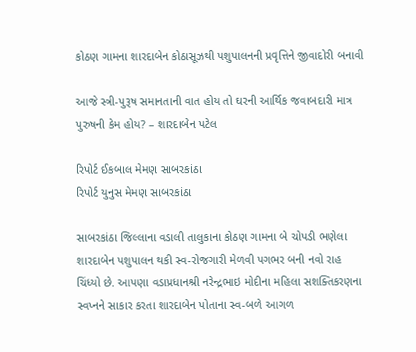કોઠણ ગામના શારદાબેન કોઠાસૂઝથી પશુપાલનની પ્રવૃત્તિને જીવાદોરી બનાવી

આજે સ્ત્રી-પુરૂષ સમાનતાની વાત હોય તો ઘરની આર્થિક જવાબદારી માત્ર પુરુષની કેમ હોય? – શારદાબેન પટેલ

રિપોર્ટ ઈકબાલ મેમણ સાબરકાંઠા
રિપોર્ટ યુનુસ મેમણ સાબરકાંઠા

સાબરકાંઠા જિલ્લાના વડાલી તાલુકાના કોઠણ ગામના બે ચોપડી ભણેલા શારદાબેન પશુપાલન થકી સ્વ-રોજગારી મેળવી પગભર બની નવો રાહ ચિંધ્યો છે. આપણા વડાપ્રધાનશ્રી નરેન્દ્રભાઇ મોદીના મહિલા સશક્તિકરણના સ્વપ્નને સાકાર કરતા શારદાબેન પોતાના સ્વ-બળે આગળ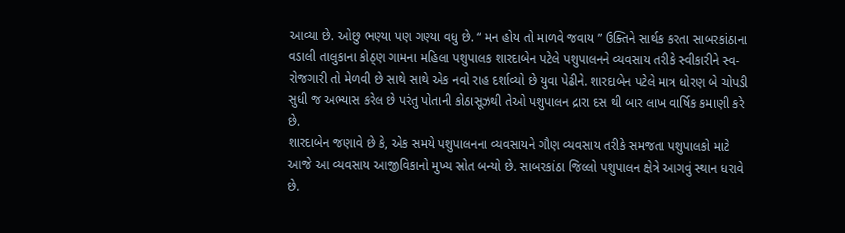આવ્યા છે. ઓછુ ભણ્યા પણ ગણ્યા વધુ છે. “ મન હોય તો માળવે જવાય ” ઉક્તિને સાર્થક કરતા સાબરકાંઠાના વડાલી તાલુકાના કોઠ્ણ ગામના મહિલા પશુપાલક શારદાબેન પટેલે પશુપાલનને વ્યવસાય તરીકે સ્વીકારીને સ્વ-રોજગારી તો મેળવી છે સાથે સાથે એક નવો રાહ દર્શાવ્યો છે યુવા પેઢીને. શારદાબેન પટેલે માત્ર ધોરણ બે ચોપડી સુધી જ અભ્યાસ કરેલ છે પરંતુ પોતાની કોઠાસૂઝથી તેઓ પશુપાલન દ્રારા દસ થી બાર લાખ વાર્ષિક કમાણી કરે છે.
શારદાબેન જણાવે છે કે, એક સમયે પશુપાલનના વ્યવસાયને ગૌણ વ્યવસાય તરીકે સમજતા પશુપાલકો માટે આજે આ વ્યવસાય આજીવિકાનો મુખ્ય સ્રોત બન્યો છે. સાબરકાંઠા જિલ્લો પશુપાલન ક્ષેત્રે આગવું સ્થાન ધરાવે છે.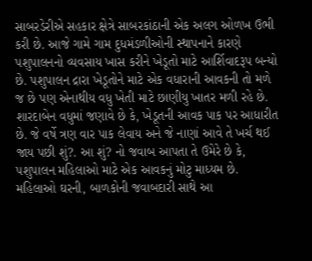સાબરડેરીએ સહકાર ક્ષેત્રે સાબરકાંઠાની એક અલગ ઓળખ ઉભી કરી છે. આજે ગામે ગામ દુધમંડળીઓની સ્થાપનાને કારણે પશુપાલનનો વ્યવસાય ખાસ કરીને ખેડૂતો માટે આર્શિવાદરૂપ બન્યો છે. પશુપાલન દ્રારા ખેડૂતોને માટે એક વધારાની આવકની તો મળે જ છે પણ એનાથીય વધુ ખેતી માટે છાણીયુ ખાતર મળી રહે છે.
શારદાબેન વધુમાં જણાવે છે કે, ખેડૂતની આવક પાક પર આધારીત છે. જે વર્ષે ત્રણ વાર પાક લેવાય અને જે નાણાં આવે તે ખર્ચ થઈ જાય પછી શું?. આ શું? નો જવાબ આપતા તે ઉમેરે છે કે, પશુપાલન મહિલાઓ માટે એક આવકનું મોટુ માધ્યમ છે. મહિલાઓ ઘરની, બાળકોની જવાબદારી સાથે આ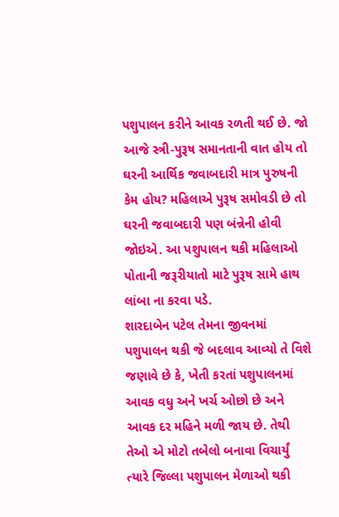પશુપાલન કરીને આવક રળતી થઈ છે. જો આજે સ્ત્રી-પુરૂષ સમાનતાની વાત હોય તો ઘરની આર્થિક જવાબદારી માત્ર પુરુષની કેમ હોય? મહિલાએ પુરૂષ સમોવડી છે તો ઘરની જવાબદારી પણ બંન્નેની હોવી જોઇએ. આ પશુપાલન થકી મહિલાઓ પોતાની જરૂરીયાતો માટે પુરૂષ સામે હાથ લાંબા ના કરવા પડે.
શારદાબેન પટેલ તેમના જીવનમાં પશુપાલન થકી જે બદલાવ આવ્યો તે વિશે જણાવે છે કે, ખેતી કરતાં પશુપાલનમાં આવક વધુ અને ખર્ચ ઓછો છે અને આવક દર મહિને મળી જાય છે. તેથી તેઓ એ મોટો તબેલો બનાવા વિચાર્યું ત્યારે જિલ્લા પશુપાલન મેળાઓ થકી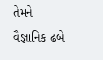તેમને વૈજ્ઞાનિક ઢબે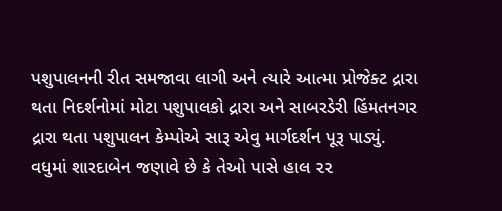પશુપાલનની રીત સમજાવા લાગી અને ત્યારે આત્મા પ્રોજેક્ટ દ્રારા થતા નિદર્શનોમાં મોટા પશુપાલકો દ્રારા અને સાબરડેરી હિંમતનગર દ્રારા થતા પશુપાલન કેમ્પોએ સારૂ એવુ માર્ગદર્શન પૂરૂ પાડ્યું.
વધુમાં શારદાબેન જણાવે છે કે તેઓ પાસે હાલ ૨૨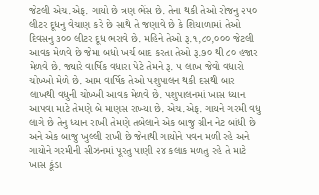જેટલી એચ.એફ. ગાયો છે ત્રણ ભેંસ છે. તેના થકી તેઓ રોજનુ ૨૫૦ લીટર દૂધનુ વેચાણ કરે છે સાથે તે જણાવે છે કે શિયાળામાં તેઓ દિવસનુ ૩૦૦ લીટર દૂધ ભરાવે છે. મહિને તેઓ રૂ.૧,૮૦,૦૦૦ જેટલી આવક મેળવે છે જેમા બધો ખર્ચ બાદ કરતા તેઓ રૂ.૭૦ થી ૮૦ હજાર મેળવે છે. જ્યારે વાર્ષિક વધારા પેટે તેમને રૂ. ૫ લાખ જેવો વધારો ચોખ્ખો મેળે છે. આમ વાર્ષિક તેઓ પશુપાલન થકી દસથી બાર લાખથી વધુની ચોખ્ખી આવક મેળવે છે. પશુપાલનમાં ખાસ ધ્યાન આપવા માટે તેમણે બે માણસ રાખ્યા છે. એચ.એફ. ગાયને ગરમી વધુ લાગે છે તેનુ ધ્યાન રાખી તેમણે તબેલાને એક બાજુ ગ્રીન નેટ બાંધી છે અને એક બાજુ ખુલ્લી રાખી છે જેનાથી ગાયોને પવન મળી રહે અને ગાયોને ગરમીની સીઝનમાં પૂરતુ પાણી ૨૪ કલાક મળતુ રહે તે માટે ખાસ કૂંડા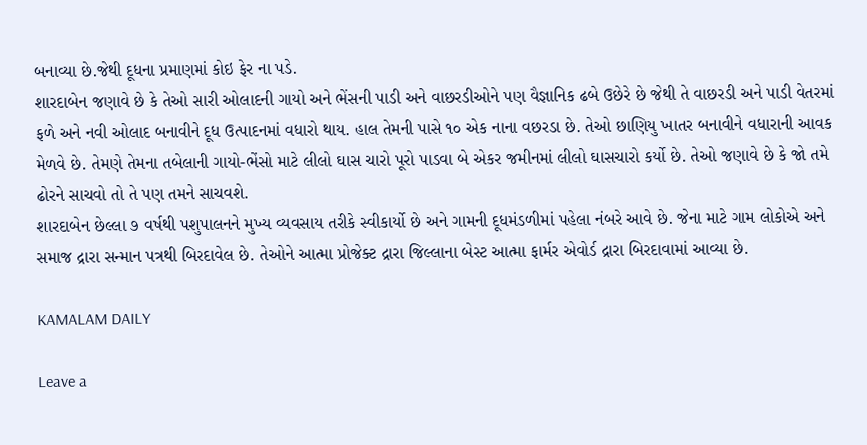બનાવ્યા છે.જેથી દૂધના પ્રમાણમાં કોઇ ફેર ના પડે.
શારદાબેન જણાવે છે કે તેઓ સારી ઓલાદની ગાયો અને ભેંસની પાડી અને વાછરડીઓને પણ વૈજ્ઞાનિક ઢબે ઉછેરે છે જેથી તે વાછરડી અને પાડી વેતરમાં ફળે અને નવી ઓલાદ બનાવીને દૂધ ઉત્પાદનમાં વધારો થાય. હાલ તેમની પાસે ૧૦ એક નાના વછરડા છે. તેઓ છાણિયુ ખાતર બનાવીને વધારાની આવક મેળવે છે. તેમણે તેમના તબેલાની ગાયો-ભેંસો માટે લીલો ઘાસ ચારો પૂરો પાડવા બે એકર જમીનમાં લીલો ઘાસચારો કર્યો છે. તેઓ જણાવે છે કે જો તમે ઢોરને સાચવો તો તે પણ તમને સાચવશે.
શારદાબેન છેલ્લા ૭ વર્ષથી પશુપાલનને મુખ્ય વ્યવસાય તરીકે સ્વીકાર્યો છે અને ગામની દૂધમંડળીમાં પહેલા નંબરે આવે છે. જેના માટે ગામ લોકોએ અને સમાજ દ્રારા સન્માન પત્રથી બિરદાવેલ છે. તેઓને આત્મા પ્રોજેક્ટ દ્રારા જિલ્લાના બેસ્ટ આત્મા ફાર્મર એવોર્ડ દ્રારા બિરદાવામાં આવ્યા છે.

KAMALAM DAILY

Leave a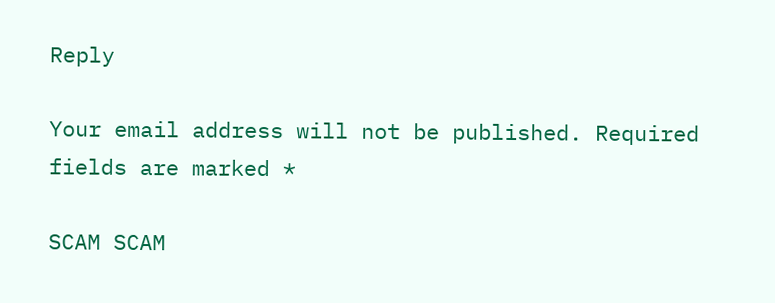Reply

Your email address will not be published. Required fields are marked *

SCAM SCAM